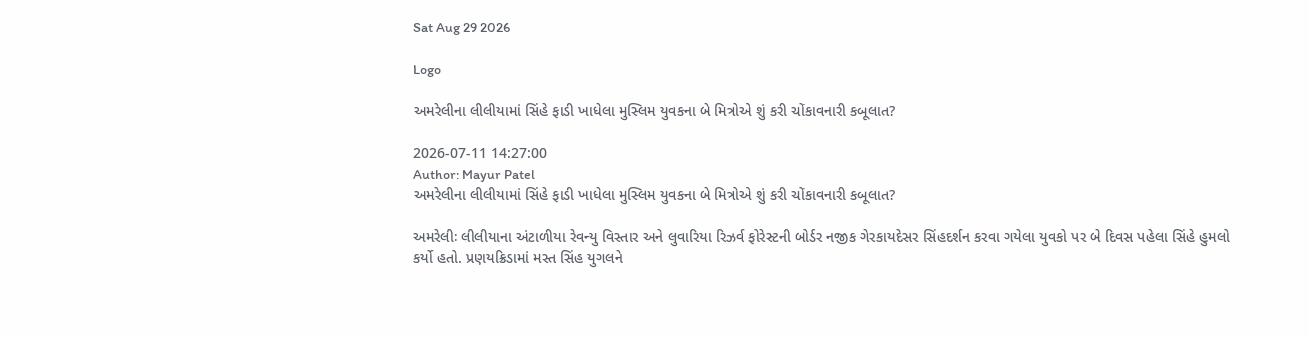Sat Aug 29 2026

Logo

અમરેલીના લીલીયામાં સિંહે ફાડી ખાધેલા મુસ્લિમ યુવકના બે મિત્રોએ શું કરી ચોંકાવનારી કબૂલાત?

2026-07-11 14:27:00
Author: Mayur Patel
અમરેલીના લીલીયામાં સિંહે ફાડી ખાધેલા મુસ્લિમ યુવકના બે મિત્રોએ શું કરી ચોંકાવનારી કબૂલાત?

અમરેલીઃ લીલીયાના અંટાળીયા રેવન્યુ વિસ્તાર અને લુવારિયા રિઝર્વ ફોરેસ્ટની બોર્ડર નજીક ગેરકાયદેસર સિંહદર્શન કરવા ગયેલા યુવકો પર બે દિવસ પહેલા સિંહે હુમલો કર્યો હતો. પ્રણયક્રિડામાં મસ્ત સિંહ યુગલને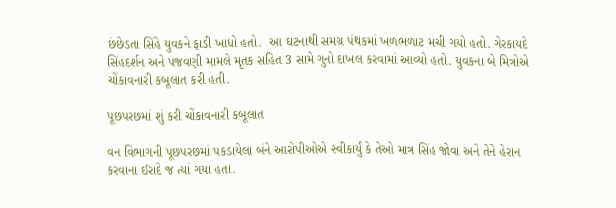છંછેડતા સિંહે યુવકને ફાડી ખાધો હતો.  આ ઘટનાથી સમગ્ર પંથકમાં ખળભળાટ મચી ગયો હતો. ગેરકાયદે સિંહદર્શન અને પજવણી મામલે મૃતક સહિત 3 સામે ગુનો દાખલ કરવામાં આવ્યો હતો. યુવકના બે મિત્રોએ ચોંકાવનારી કબૂલાત કરી હતી.

પૂછપરછમાં શું કરી ચોંકાવનારી કબૂલાત

વન વિભાગની પૂછપરછમાં પકડાયેલા બંને આરોપીઓએ સ્વીકાર્યું કે તેઓ માત્ર સિંહ જોવા અને તેને હેરાન કરવાના ઈરાદે જ ત્યાં ગયા હતા.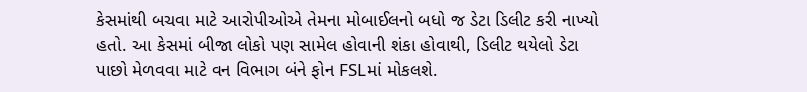કેસમાંથી બચવા માટે આરોપીઓએ તેમના મોબાઈલનો બધો જ ડેટા ડિલીટ કરી નાખ્યો હતો. આ કેસમાં બીજા લોકો પણ સામેલ હોવાની શંકા હોવાથી, ડિલીટ થયેલો ડેટા પાછો મેળવવા માટે વન વિભાગ બંને ફોન FSLમાં મોકલશે.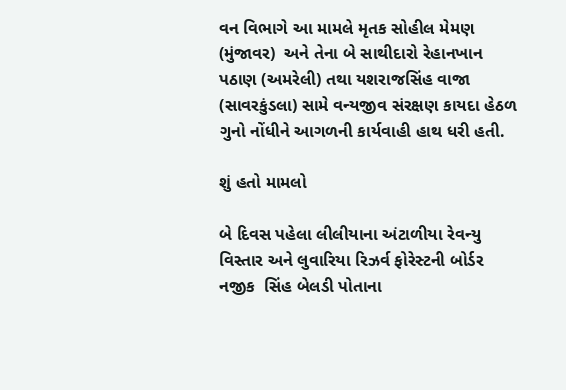વન વિભાગે આ મામલે મૃતક સોહીલ મેમણ (મુંજાવર)  અને તેના બે સાથીદારો રેહાનખાન પઠાણ (અમરેલી) તથા યશરાજસિંહ વાજા (સાવરકુંડલા) સામે વન્યજીવ સંરક્ષણ કાયદા હેઠળ ગુનો નોંધીને આગળની કાર્યવાહી હાથ ધરી હતી.

શું હતો મામલો

બે દિવસ પહેલા લીલીયાના અંટાળીયા રેવન્યુ વિસ્તાર અને લુવારિયા રિઝર્વ ફોરેસ્ટની બોર્ડર નજીક  સિંહ બેલડી પોતાના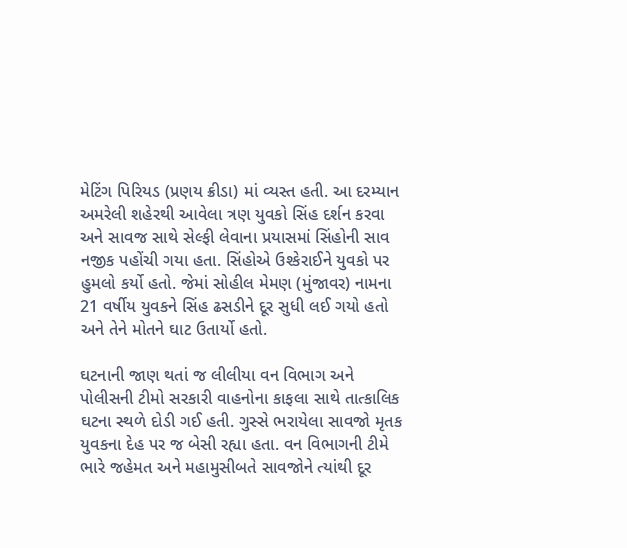મેટિંગ પિરિયડ (પ્રણય ક્રીડા) માં વ્યસ્ત હતી. આ દરમ્યાન અમરેલી શહેરથી આવેલા ત્રણ યુવકો સિંહ દર્શન કરવા અને સાવજ સાથે સેલ્ફી લેવાના પ્રયાસમાં સિંહોની સાવ નજીક પહોંચી ગયા હતા. સિંહોએ ઉશ્કેરાઈને યુવકો પર હુમલો કર્યો હતો. જેમાં સોહીલ મેમણ (મુંજાવર) નામના 21 વર્ષીય યુવકને સિંહ ઢસડીને દૂર સુધી લઈ ગયો હતો અને તેને મોતને ઘાટ ઉતાર્યો હતો.

ઘટનાની જાણ થતાં જ લીલીયા વન વિભાગ અને પોલીસની ટીમો સરકારી વાહનોના કાફલા સાથે તાત્કાલિક ઘટના સ્થળે દોડી ગઈ હતી. ગુસ્સે ભરાયેલા સાવજો મૃતક યુવકના દેહ પર જ બેસી રહ્યા હતા. વન વિભાગની ટીમે ભારે જહેમત અને મહામુસીબતે સાવજોને ત્યાંથી દૂર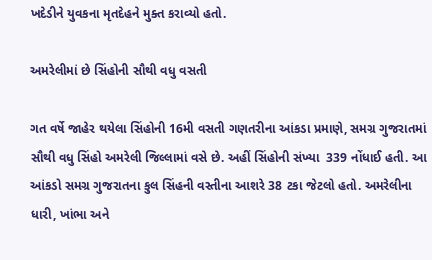ખદેડીને યુવકના મૃતદેહને મુક્ત કરાવ્યો હતો.

અમરેલીમાં છે સિંહોની સૌથી વધુ વસતી

ગત વર્ષે જાહેર થયેલા સિંહોની 16મી વસતી ગણતરીના આંકડા પ્રમાણે, સમગ્ર ગુજરાતમાં સૌથી વધુ સિંહો અમરેલી જિલ્લામાં વસે છે. અહીં સિંહોની સંખ્યા  339 નોંધાઈ હતી. આ આંકડો સમગ્ર ગુજરાતના કુલ સિંહની વસ્તીના આશરે 38 ટકા જેટલો હતો. અમરેલીના ધારી, ખાંભા અને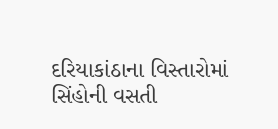દરિયાકાંઠાના વિસ્તારોમાં સિંહોની વસતી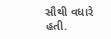સૌથી વધારે હતી.